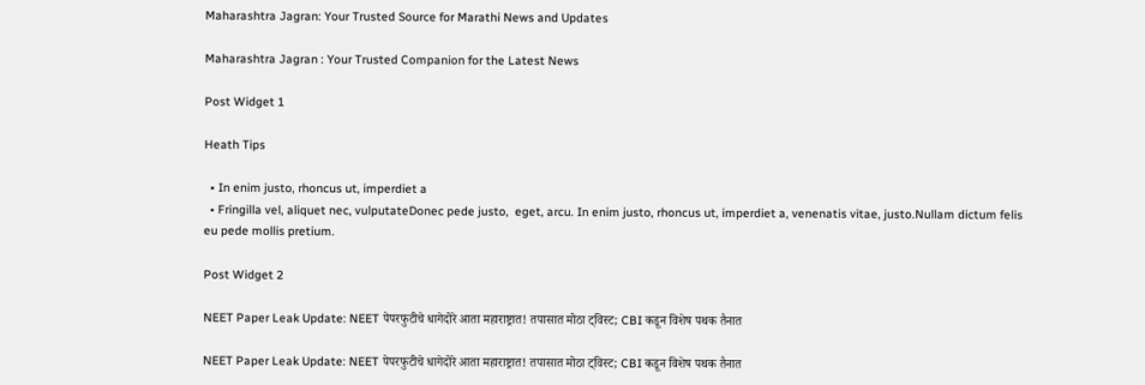Maharashtra Jagran: Your Trusted Source for Marathi News and Updates

Maharashtra Jagran : Your Trusted Companion for the Latest News

Post Widget 1

Heath Tips

  • In enim justo, rhoncus ut, imperdiet a
  • Fringilla vel, aliquet nec, vulputateDonec pede justo,  eget, arcu. In enim justo, rhoncus ut, imperdiet a, venenatis vitae, justo.Nullam dictum felis eu pede mollis pretium.

Post Widget 2

NEET Paper Leak Update: NEET पेपरफुटीचे धागेदोरे आता महाराष्ट्रात! तपासात मोठा ट्विस्ट; CBI कडून विशेष पथक तैनात

NEET Paper Leak Update: NEET पेपरफुटीचे धागेदोरे आता महाराष्ट्रात! तपासात मोठा ट्विस्ट; CBI कडून विशेष पथक तैनात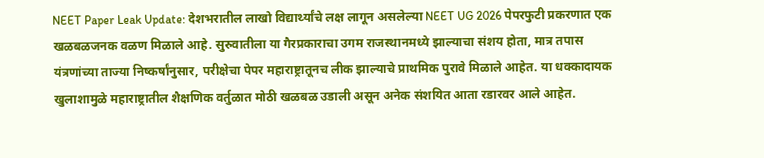NEET Paper Leak Update: देशभरातील लाखो विद्यार्थ्यांचे लक्ष लागून असलेल्या NEET UG 2026 पेपरफुटी प्रकरणात एक खळबळजनक वळण मिळाले आहे. सुरुवातीला या गैरप्रकाराचा उगम राजस्थानमध्ये झाल्याचा संशय होता, मात्र तपास यंत्रणांच्या ताज्या निष्कर्षांनुसार, परीक्षेचा पेपर महाराष्ट्रातूनच लीक झाल्याचे प्राथमिक पुरावे मिळाले आहेत. या धक्कादायक खुलाशामुळे महाराष्ट्रातील शैक्षणिक वर्तुळात मोठी खळबळ उडाली असून अनेक संशयित आता रडारवर आले आहेत.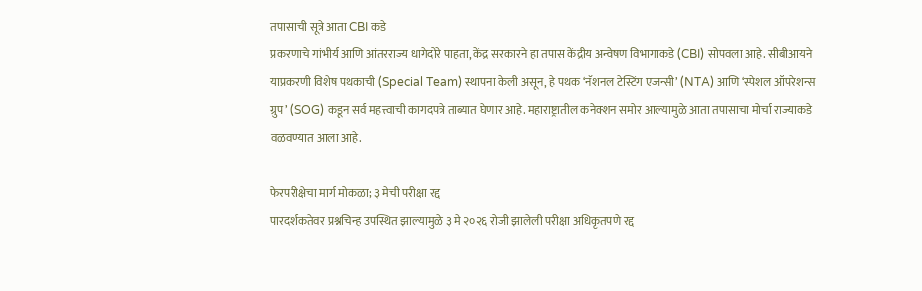तपासाची सूत्रे आता CBI कडे
प्रकरणाचे गांभीर्य आणि आंतरराज्य धागेदोरे पाहता, केंद्र सरकारने हा तपास केंद्रीय अन्वेषण विभागाकडे (CBI) सोपवला आहे. सीबीआयने याप्रकरणी विशेष पथकाची (Special Team) स्थापना केली असून, हे पथक ‘नॅशनल टेस्टिंग एजन्सी’ (NTA) आणि ‘स्पेशल ऑपरेशन्स ग्रुप’ (SOG) कडून सर्व महत्त्वाची कागदपत्रे ताब्यात घेणार आहे. महाराष्ट्रातील कनेक्शन समोर आल्यामुळे आता तपासाचा मोर्चा राज्याकडे वळवण्यात आला आहे.

फेरपरीक्षेचा मार्ग मोकळा; ३ मेची परीक्षा रद्द
पारदर्शकतेवर प्रश्नचिन्ह उपस्थित झाल्यामुळे ३ मे २०२६ रोजी झालेली परीक्षा अधिकृतपणे रद्द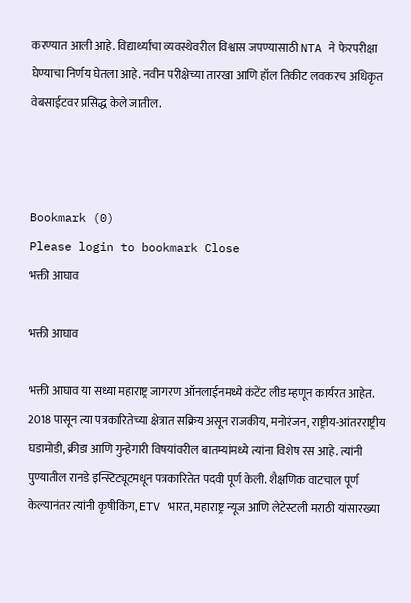करण्यात आली आहे. विद्यार्थ्यांचा व्यवस्थेवरील विश्वास जपण्यासाठी NTA ने फेरपरीक्षा घेण्याचा निर्णय घेतला आहे. नवीन परीक्षेच्या तारखा आणि हॉल तिकीट लवकरच अधिकृत वेबसाईटवर प्रसिद्ध केले जातील.



Bookmark (0)
Please login to bookmark Close
भक्ती आघाव

भक्ती आघाव

भक्ती आघाव या सध्या महाराष्ट्र जागरण ऑनलाईनमध्ये कंटेंट लीड म्हणून कार्यरत आहेत. 2018 पासून त्या पत्रकारितेच्या क्षेत्रात सक्रिय असून राजकीय, मनोरंजन, राष्ट्रीय-आंतरराष्ट्रीय घडामोडी, क्रीडा आणि गुन्हेगारी विषयांवरील बातम्यांमध्ये त्यांना विशेष रस आहे. त्यांनी पुण्यातील रानडे इन्स्टिट्यूटमधून पत्रकारितेत पदवी पूर्ण केली. शैक्षणिक वाटचाल पूर्ण केल्यानंतर त्यांनी कृषीकिंग, ETV भारत, महाराष्ट्र न्यूज आणि लेटेस्टली मराठी यांसारख्या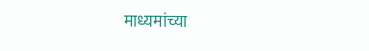माध्यमांच्या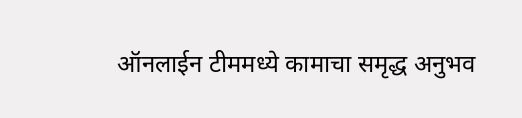ऑनलाईन टीममध्ये कामाचा समृद्ध अनुभव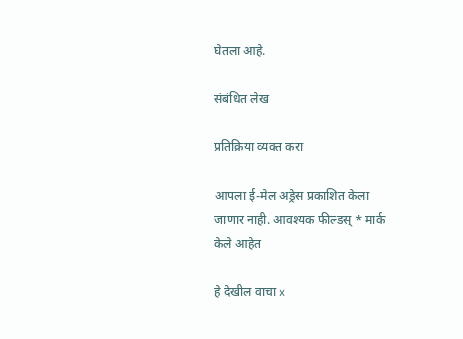घेतला आहे.

संबंधित लेख

प्रतिक्रिया व्यक्त करा

आपला ई-मेल अड्रेस प्रकाशित केला जाणार नाही. आवश्यक फील्डस् * मार्क केले आहेत

हे देखील वाचा x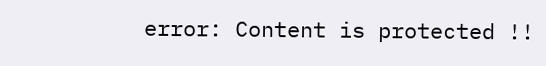error: Content is protected !!